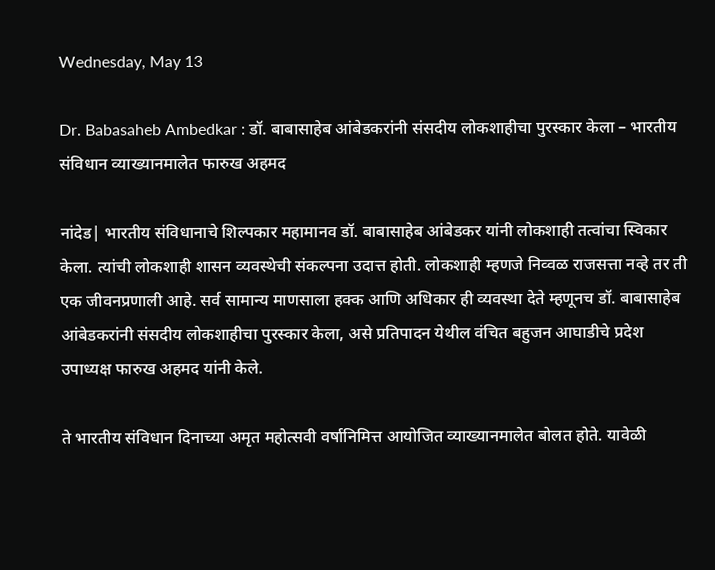Wednesday, May 13

Dr. Babasaheb Ambedkar : डॉ. बाबासाहेब आंबेडकरांनी संसदीय लोकशाहीचा पुरस्कार केला – भारतीय संविधान व्याख्यानमालेत फारुख अहमद

नांदेड| भारतीय संविधानाचे शिल्पकार महामानव डॉ. बाबासाहेब आंबेडकर यांनी लोकशाही तत्वांचा स्विकार केला. त्यांची लोकशाही शासन व्यवस्थेची संकल्पना उदात्त होती. लोकशाही म्हणजे निव्वळ राजसत्ता नव्हे तर ती एक जीवनप्रणाली आहे. सर्व सामान्य माणसाला हक्क आणि अधिकार ही व्यवस्था देते म्हणूनच डॉ. बाबासाहेब आंबेडकरांनी संसदीय लोकशाहीचा पुरस्कार केला, असे प्रतिपादन येथील वंचित बहुजन आघाडीचे प्रदेश उपाध्यक्ष फारुख अहमद यांनी केले.

ते भारतीय संविधान दिनाच्या अमृत महोत्सवी वर्षानिमित्त आयोजित व्याख्यानमालेत बोलत होते. यावेळी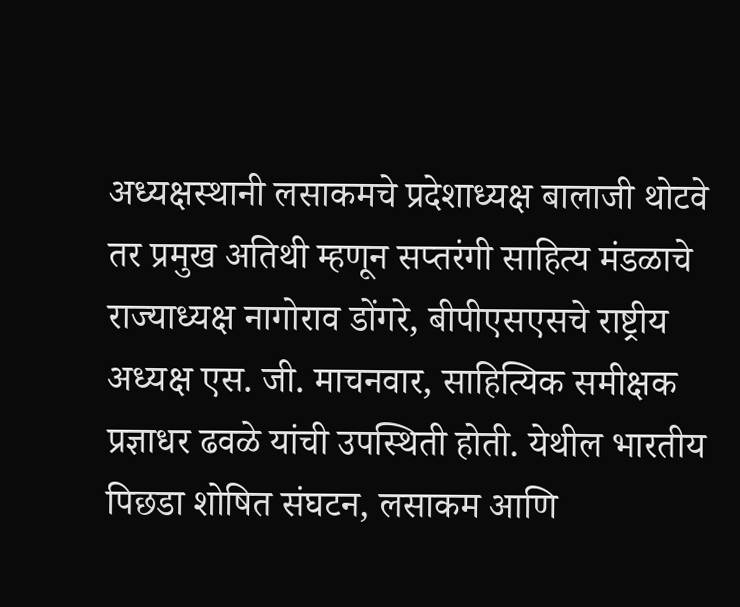अध्यक्षस्थानी लसाकमचे प्रदेशाध्यक्ष बालाजी थोटवे तर प्रमुख अतिथी म्हणून सप्तरंगी साहित्य मंडळाचे राज्याध्यक्ष नागोराव डोंगरे, बीपीएसएसचे राष्ट्रीय अध्यक्ष एस. जी. माचनवार, साहित्यिक समीक्षक प्रज्ञाधर ढवळे यांची उपस्थिती होती. येथील भारतीय पिछडा शोषित संघटन, लसाकम आणि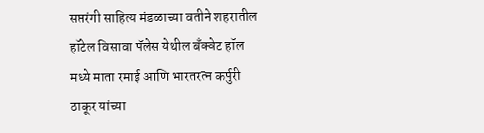सप्तरंगी साहित्य मंडळाच्या वतीने शहरातील हॉटेल विसावा पॅलेस येथील बँक्वेट हॉल मध्ये माता रमाई आणि भारतरत्न कर्पुरी ठाकूर यांच्या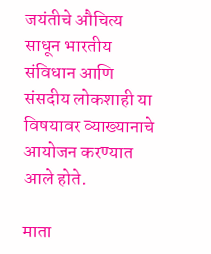जयंतीचे औचित्य साधून भारतीय संविधान आणि संसदीय लोकशाही या विषयावर व्याख्यानाचे आयोजन करण्यात आले होते.

माता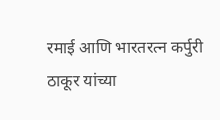रमाई आणि भारतरत्न कर्पुरी ठाकूर यांच्या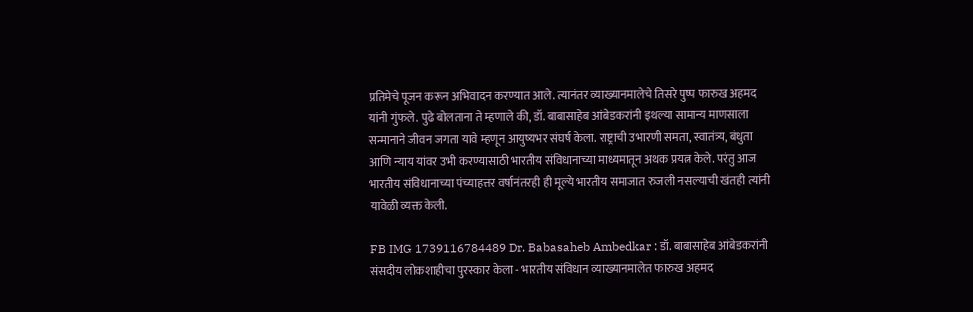प्रतिमेचे पूजन करून अभिवादन करण्यात आले. त्यानंतर व्याख्यानमालेचे तिसरे पुष्प फारुख अहमद यांनी गुंफले. पुढे बोलताना ते म्हणाले की, डॉ. बाबासाहेब आंबेडकरांनी इथल्या सामान्य माणसाला सन्मानाने जीवन जगता यावे म्हणून आयुष्यभर संघर्ष केला. राष्ट्राची उभारणी समता, स्वातंत्र्य, बंधुता आणि न्याय यांवर उभी करण्यासाठी भारतीय संविधानाच्या माध्यमातून अथक प्रयत्न केले. परंतु आज भारतीय संविधानाच्या पंच्याहत्तर वर्षानंतरही ही मूल्ये भारतीय समाजात रुजली नसल्याची खंतही त्यांनी यावेळी व्यक्त केली.

FB IMG 1739116784489 Dr. Babasaheb Ambedkar : डॉ. बाबासाहेब आंबेडकरांनी संसदीय लोकशाहीचा पुरस्कार केला - भारतीय संविधान व्याख्यानमालेत फारुख अहमद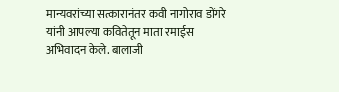मान्यवरांच्या सत्कारानंतर कवी नागोराव डोंगरे यांनी आपल्या कवितेतून माता रमाईस अभिवादन केले. बालाजी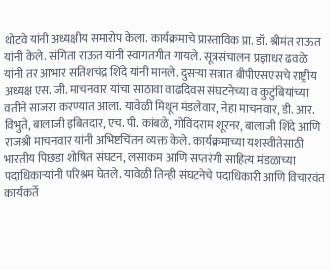थोटवे यांनी अध्यक्षीय समारोप केला. कार्यक्रमाचे प्रास्ताविक प्रा. डॉ. श्रीमंत राऊत यांनी केले. संगिता राऊत यांनी स्वागतगीत गायले. सूत्रसंचालन प्रज्ञाधर ढवळे यांनी तर आभार सतिशचंद्र शिंदे यांनी मानले. दुसऱ्या सत्रात बीपीएसएसचे राष्ट्रीय अध्यक्ष एस. जी. माचनवार यांचा साठावा वाढदिवस संघटनेच्या व कुटुंबियांच्या वतीने साजरा करण्यात आला. यावेळी मिथून मंडलेवार, नेहा माचनवार, डी. आर. विभुते, बालाजी इबितदार, एच. पी. कांबळे, गोविंदराम शूरनर, बालाजी शिंदे आणि राजश्री माचनवार यांनी अभिष्टचिंतन व्यक्त केले. कार्यक्रमाच्या यशस्वीतेसाठी भारतीय पिछडा शोषित संघटन, लसाकम आणि सप्तरंगी साहित्य मंडळाच्या पदाधिकाऱ्यांनी परिश्रम घेतले. यावेळी तिन्ही संघटनेचे पदाधिकारी आणि विचारवंत कार्यकर्ते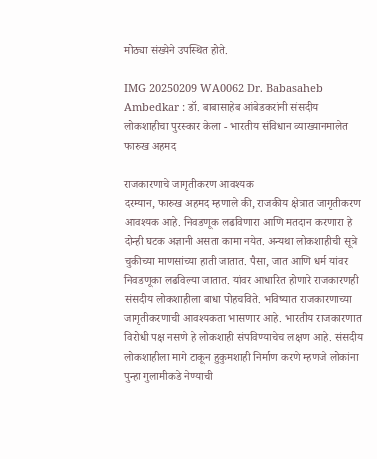मोठ्या संख्येने उपस्थित होते.

IMG 20250209 WA0062 Dr. Babasaheb Ambedkar : डॉ. बाबासाहेब आंबेडकरांनी संसदीय लोकशाहीचा पुरस्कार केला - भारतीय संविधान व्याख्यानमालेत फारुख अहमद

राजकारणाचे जागृतीकरण आवश्यक
दरम्यान, फारुख अहमद म्हणाले की, राजकीय क्षेत्रात जागृतीकरण आवश्यक आहे. निवडणूक लढविणारा आणि मतदान करणारा हे दोन्ही घटक अज्ञानी असता कामा नयेत. अन्यथा लोकशाहीची सूत्रे चुकीच्या माणसांच्या हाती जातात. पैसा, जात आणि धर्म यांवर निवडणूका लढविल्या जातात. यांवर आधारित होणारे राजकारणही संसदीय लोकशाहीला बाधा पोहचविते. भविष्यात राजकारणाच्या जागृतीकरणाची आवश्यकता भासणार आहे. भारतीय राजकारणात विरोधी पक्ष नसणे हे लोकशाही संपविण्याचेच लक्षण आहे. संसदीय लोकशाहीला मागे टाकून हुकुमशाही निर्माण करणे म्हणजे लोकांना पुन्हा गुलामीकडे नेण्याची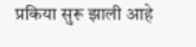प्रकिया सुरू झाली आहे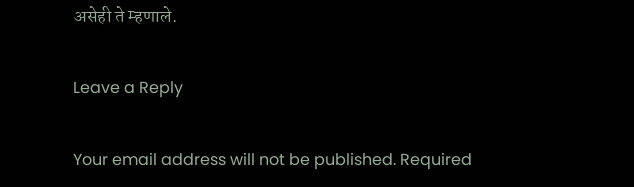असेही ते म्हणाले.

Leave a Reply

Your email address will not be published. Required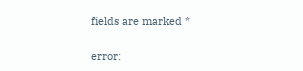fields are marked *

error: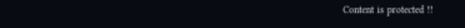Content is protected !!